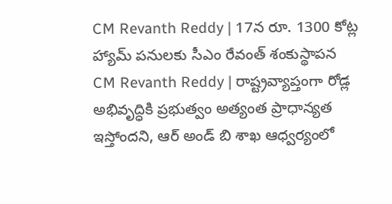CM Revanth Reddy | 17న రూ. 1300 కోట్ల హ్యామ్ పనులకు సీఎం రేవంత్ శంకుస్థాపన
CM Revanth Reddy | రాష్ట్రవ్యాప్తంగా రోడ్ల అభివృద్ధికి ప్రభుత్వం అత్యంత ప్రాధాన్యత ఇస్తోందని, ఆర్ అండ్ బి శాఖ ఆధ్వర్యంలో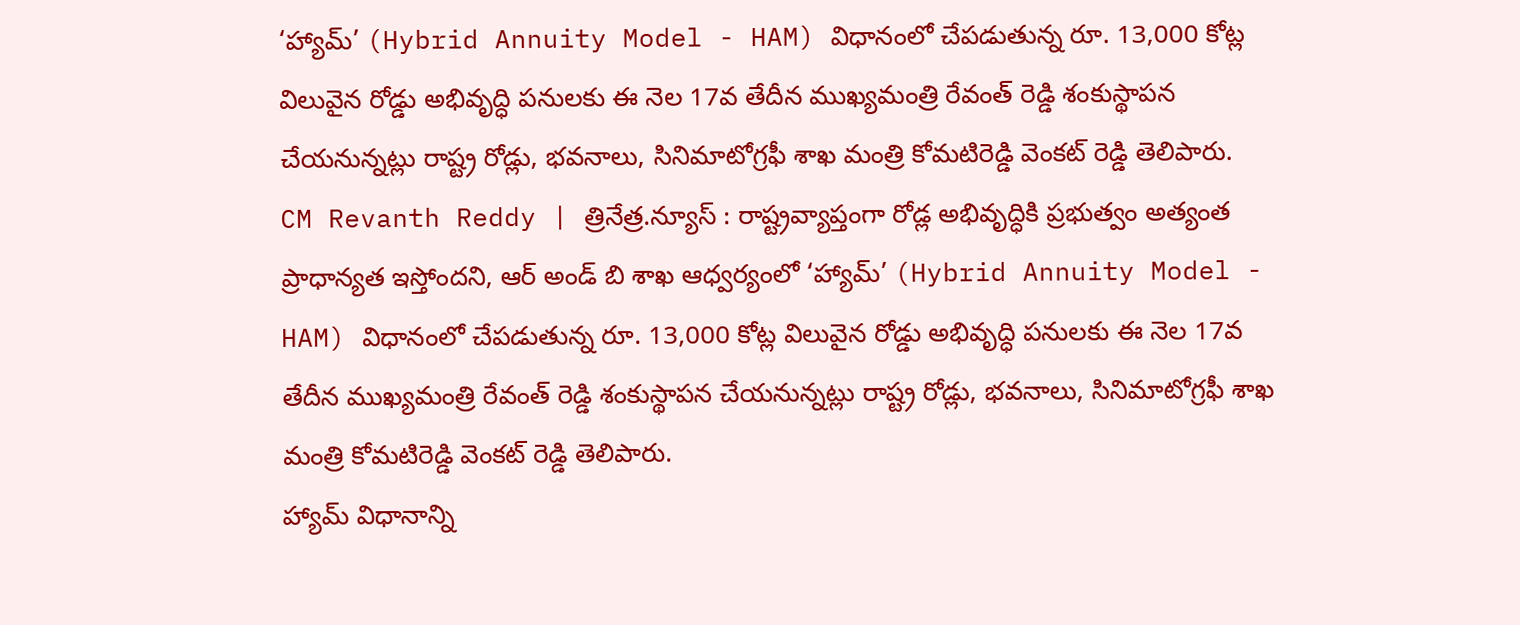‘హ్యామ్’ (Hybrid Annuity Model - HAM) విధానంలో చేపడుతున్న రూ. 13,000 కోట్ల విలువైన రోడ్డు అభివృద్ధి పనులకు ఈ నెల 17వ తేదీన ముఖ్యమంత్రి రేవంత్ రెడ్డి శంకుస్థాపన చేయనున్నట్లు రాష్ట్ర రోడ్లు, భవనాలు, సినిమాటోగ్రఫీ శాఖ మంత్రి కోమటిరెడ్డి వెంకట్ రెడ్డి తెలిపారు.
CM Revanth Reddy | త్రినేత్ర.న్యూస్ : రాష్ట్రవ్యాప్తంగా రోడ్ల అభివృద్ధికి ప్రభుత్వం అత్యంత ప్రాధాన్యత ఇస్తోందని, ఆర్ అండ్ బి శాఖ ఆధ్వర్యంలో ‘హ్యామ్’ (Hybrid Annuity Model - HAM) విధానంలో చేపడుతున్న రూ. 13,000 కోట్ల విలువైన రోడ్డు అభివృద్ధి పనులకు ఈ నెల 17వ తేదీన ముఖ్యమంత్రి రేవంత్ రెడ్డి శంకుస్థాపన చేయనున్నట్లు రాష్ట్ర రోడ్లు, భవనాలు, సినిమాటోగ్రఫీ శాఖ మంత్రి కోమటిరెడ్డి వెంకట్ రెడ్డి తెలిపారు.
హ్యామ్ విధానాన్ని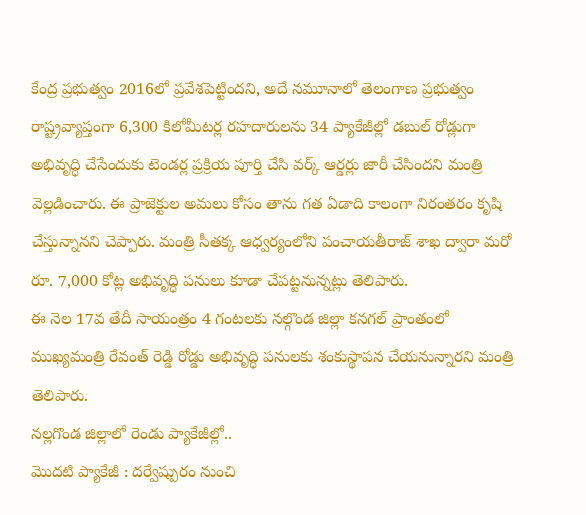కేంద్ర ప్రభుత్వం 2016లో ప్రవేశపెట్టిందని, అదే నమూనాలో తెలంగాణ ప్రభుత్వం రాష్ట్రవ్యాప్తంగా 6,300 కిలోమీటర్ల రహదారులను 34 ప్యాకేజీల్లో డబుల్ రోడ్లుగా అభివృద్ధి చేసేందుకు టెండర్ల ప్రక్రియ పూర్తి చేసి వర్క్ ఆర్డర్లు జారీ చేసిందని మంత్రి వెల్లడించారు. ఈ ప్రాజెక్టుల అమలు కోసం తాను గత ఏడాది కాలంగా నిరంతరం కృషి చేస్తున్నానని చెప్పారు. మంత్రి సీతక్క ఆధ్వర్యంలోని పంచాయతీరాజ్ శాఖ ద్వారా మరో రూ. 7,000 కోట్ల అభివృద్ధి పనులు కూడా చేపట్టనున్నట్లు తెలిపారు.
ఈ నెల 17వ తేదీ సాయంత్రం 4 గంటలకు నల్గొండ జిల్లా కనగల్ ప్రాంతంలో ముఖ్యమంత్రి రేవంత్ రెడ్డి రోడ్డు అభివృద్ధి పనులకు శంకుస్థాపన చేయనున్నారని మంత్రి తెలిపారు.
నల్లగొండ జిల్లాలో రెండు ప్యాకేజీల్లో..
మొదటి ప్యాకేజీ : దర్వేష్పురం నుంచి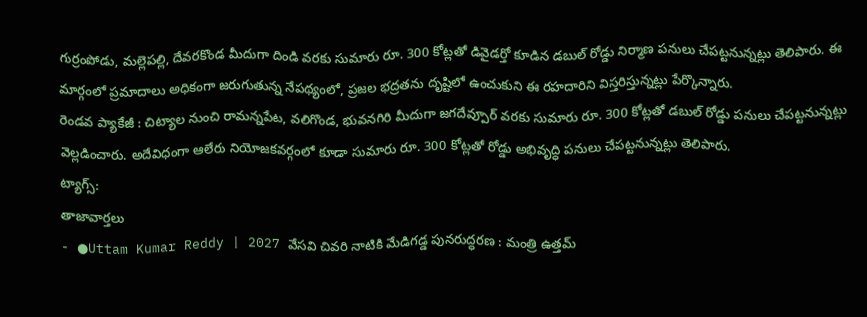గుర్రంపోడు, మల్లెపల్లి, దేవరకొండ మీదుగా దిండి వరకు సుమారు రూ. 300 కోట్లతో డివైడర్తో కూడిన డబుల్ రోడ్డు నిర్మాణ పనులు చేపట్టనున్నట్లు తెలిపారు. ఈ మార్గంలో ప్రమాదాలు అధికంగా జరుగుతున్న నేపథ్యంలో, ప్రజల భద్రతను దృష్టిలో ఉంచుకుని ఈ రహదారిని విస్తరిస్తున్నట్లు పేర్కొన్నారు.
రెండవ ప్యాకేజీ : చిట్యాల నుంచి రామన్నపేట, వలిగొండ, భువనగిరి మీదుగా జగదేవ్పూర్ వరకు సుమారు రూ. 300 కోట్లతో డబుల్ రోడ్డు పనులు చేపట్టనున్నట్లు వెల్లడించారు. అదేవిధంగా ఆలేరు నియోజకవర్గంలో కూడా సుమారు రూ. 300 కోట్లతో రోడ్డు అభివృద్ధి పనులు చేపట్టనున్నట్లు తెలిపారు.
ట్యాగ్స్:
తాజావార్తలు
- ●Uttam Kumar Reddy | 2027 వేసవి చివరి నాటికి మేడిగడ్డ పునరుద్ధరణ : మంత్రి ఉత్తమ్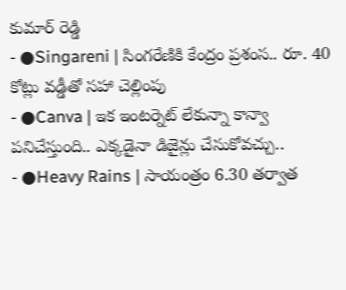కుమార్ రెడ్డి
- ●Singareni | సింగరేణికి కేంద్రం ప్రశంస.. రూ. 40 కోట్లు వడ్డీతో సహా చెల్లింపు
- ●Canva | ఇక ఇంటర్నెట్ లేకున్నా కాన్వా పనిచేస్తుంది.. ఎక్కడైనా డిజైన్లు చేసుకోవచ్చు..
- ●Heavy Rains | సాయంత్రం 6.30 తర్వాత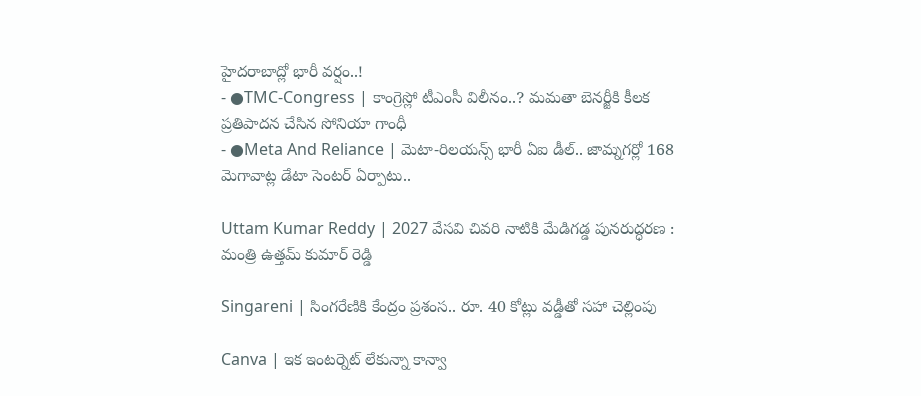హైదరాబాద్లో భారీ వర్షం..!
- ●TMC-Congress | కాంగ్రెస్లో టీఎంసీ విలీనం..? మమతా బెనర్జీకి కీలక ప్రతిపాదన చేసిన సోనియా గాంధీ
- ●Meta And Reliance | మెటా-రిలయన్స్ భారీ ఏఐ డీల్.. జామ్నగర్లో 168 మెగావాట్ల డేటా సెంటర్ ఏర్పాటు..

Uttam Kumar Reddy | 2027 వేసవి చివరి నాటికి మేడిగడ్డ పునరుద్ధరణ : మంత్రి ఉత్తమ్ కుమార్ రెడ్డి

Singareni | సింగరేణికి కేంద్రం ప్రశంస.. రూ. 40 కోట్లు వడ్డీతో సహా చెల్లింపు

Canva | ఇక ఇంటర్నెట్ లేకున్నా కాన్వా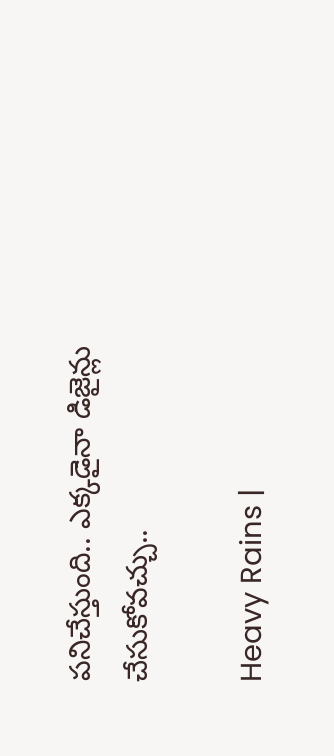పనిచేస్తుంది.. ఎక్కడైనా డిజైన్లు చేసుకోవచ్చు..

Heavy Rains |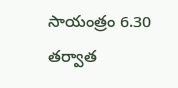సాయంత్రం 6.30 తర్వాత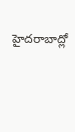హైదరాబాద్లో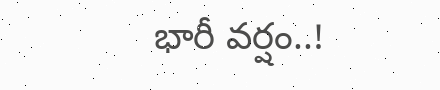భారీ వర్షం..!